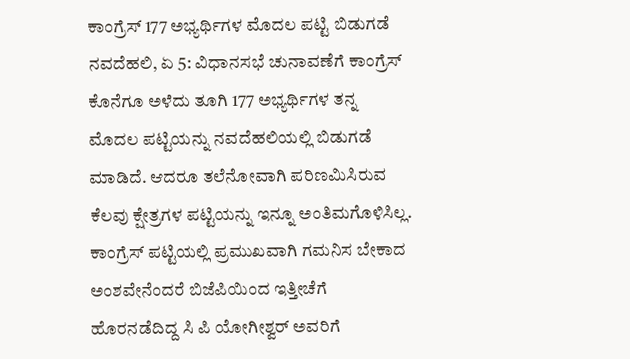ಕಾಂಗ್ರೆಸ್ 177 ಅಭ್ಯರ್ಥಿಗಳ ಮೊದಲ ಪಟ್ಟಿ ಬಿಡುಗಡೆ
ನವದೆಹಲಿ, ಏ 5: ವಿಧಾನಸಭೆ ಚುನಾವಣೆಗೆ ಕಾಂಗ್ರೆಸ್ ಕೊನೆಗೂ ಅಳೆದು ತೂಗಿ 177 ಅಭ್ಯರ್ಥಿಗಳ ತನ್ನ ಮೊದಲ ಪಟ್ಟಿಯನ್ನು ನವದೆಹಲಿಯಲ್ಲಿ ಬಿಡುಗಡೆ ಮಾಡಿದೆ. ಆದರೂ ತಲೆನೋವಾಗಿ ಪರಿಣಮಿಸಿರುವ ಕೆಲವು ಕ್ಷೇತ್ರಗಳ ಪಟ್ಟಿಯನ್ನು ಇನ್ನೂ ಅಂತಿಮಗೊಳಿಸಿಲ್ಲ.
ಕಾಂಗ್ರೆಸ್ ಪಟ್ಟಿಯಲ್ಲಿ ಪ್ರಮುಖವಾಗಿ ಗಮನಿಸ ಬೇಕಾದ ಅಂಶವೇನೆಂದರೆ ಬಿಜೆಪಿಯಿಂದ ಇತ್ತೀಚೆಗೆ ಹೊರನಡೆದಿದ್ದ ಸಿ ಪಿ ಯೋಗೀಶ್ವರ್ ಅವರಿಗೆ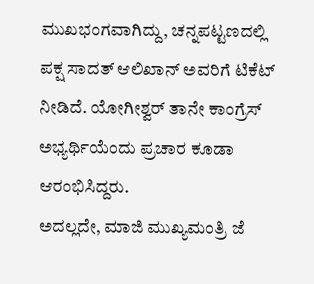ಮುಖಭಂಗವಾಗಿದ್ದು, ಚನ್ನಪಟ್ಟಣದಲ್ಲಿ ಪಕ್ಷ ಸಾದತ್ ಆಲಿಖಾನ್ ಅವರಿಗೆ ಟಿಕೆಟ್ ನೀಡಿದೆ. ಯೋಗೀಶ್ವರ್ ತಾನೇ ಕಾಂಗ್ರೆಸ್ ಅಭ್ಯರ್ಥಿಯೆಂದು ಪ್ರಚಾರ ಕೂಡಾ ಆರಂಭಿಸಿದ್ದರು.
ಅದಲ್ಲದೇ, ಮಾಜಿ ಮುಖ್ಯಮಂತ್ರಿ ಜೆ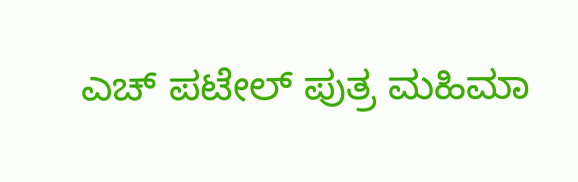ಎಚ್ ಪಟೇಲ್ ಪುತ್ರ ಮಹಿಮಾ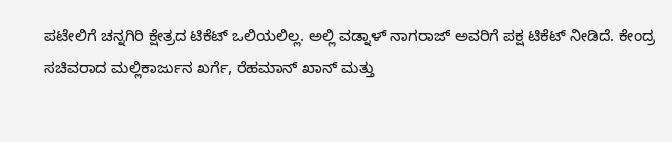ಪಟೇಲಿಗೆ ಚನ್ನಗಿರಿ ಕ್ಷೇತ್ರದ ಟಿಕೆಟ್ ಒಲಿಯಲಿಲ್ಲ. ಅಲ್ಲಿ ವಡ್ನಾಳ್ ನಾಗರಾಜ್ ಅವರಿಗೆ ಪಕ್ಷ ಟಿಕೆಟ್ ನೀಡಿದೆ. ಕೇಂದ್ರ ಸಚಿವರಾದ ಮಲ್ಲಿಕಾರ್ಜುನ ಖರ್ಗೆ, ರೆಹಮಾನ್ ಖಾನ್ ಮತ್ತು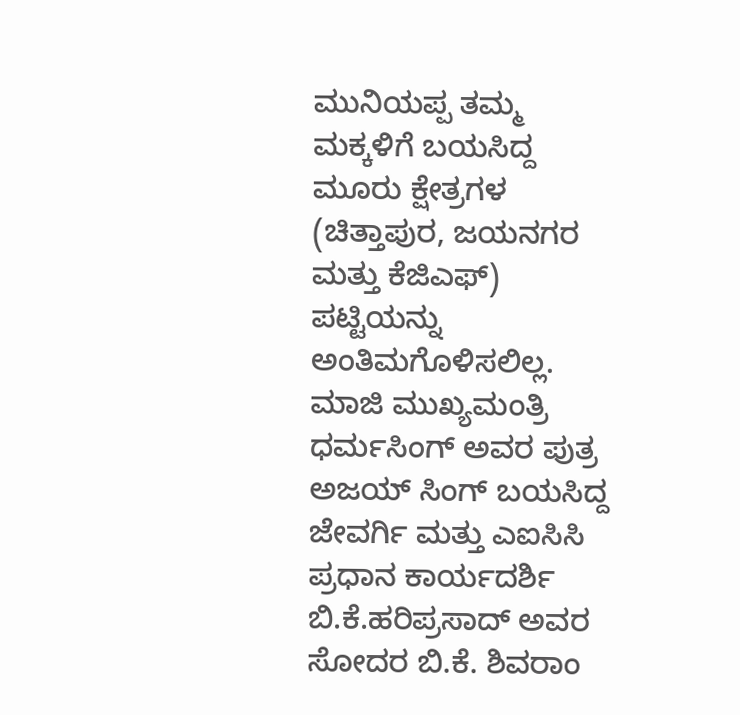ಮುನಿಯಪ್ಪ ತಮ್ಮ ಮಕ್ಕಳಿಗೆ ಬಯಸಿದ್ದ ಮೂರು ಕ್ಷೇತ್ರಗಳ (ಚಿತ್ತಾಪುರ, ಜಯನಗರ ಮತ್ತು ಕೆಜಿಎಫ್) ಪಟ್ಟಿಯನ್ನು ಅಂತಿಮಗೊಳಿಸಲಿಲ್ಲ.
ಮಾಜಿ ಮುಖ್ಯಮಂತ್ರಿ ಧರ್ಮಸಿಂಗ್ ಅವರ ಪುತ್ರ ಅಜಯ್ ಸಿಂಗ್ ಬಯಸಿದ್ದ ಜೇವರ್ಗಿ ಮತ್ತು ಎಐಸಿಸಿ ಪ್ರಧಾನ ಕಾರ್ಯದರ್ಶಿ ಬಿ.ಕೆ.ಹರಿಪ್ರಸಾದ್ ಅವರ ಸೋದರ ಬಿ.ಕೆ. ಶಿವರಾಂ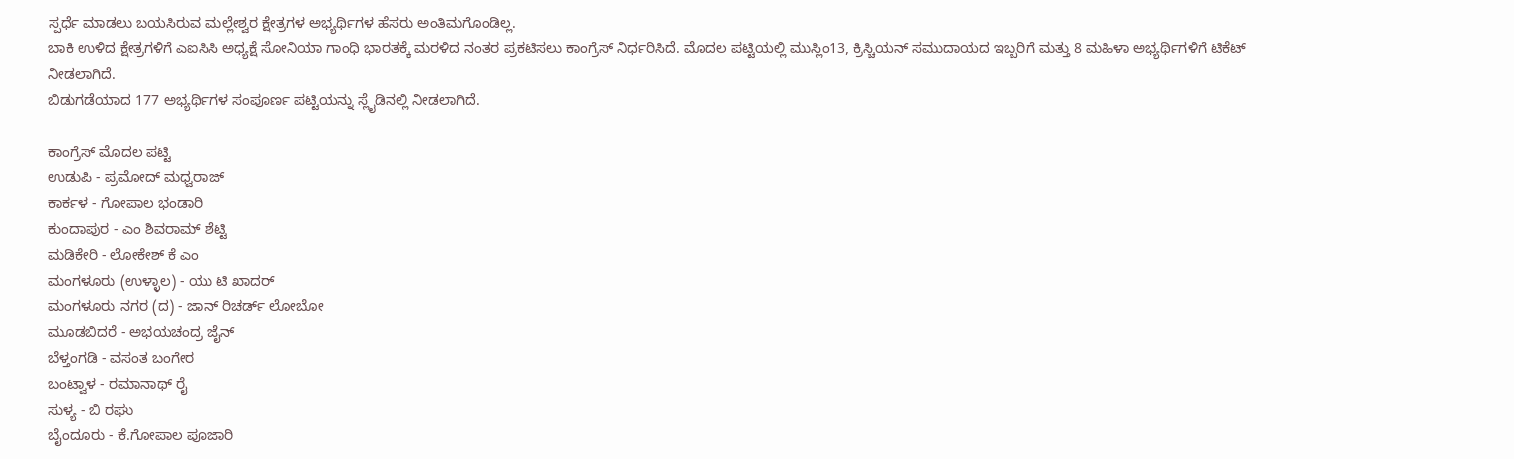ಸ್ಪರ್ಧೆ ಮಾಡಲು ಬಯಸಿರುವ ಮಲ್ಲೇಶ್ವರ ಕ್ಷೇತ್ರಗಳ ಅಭ್ಯರ್ಥಿಗಳ ಹೆಸರು ಅಂತಿಮಗೊಂಡಿಲ್ಲ.
ಬಾಕಿ ಉಳಿದ ಕ್ಷೇತ್ರಗಳಿಗೆ ಎಐಸಿಸಿ ಅಧ್ಯಕ್ಷೆ ಸೋನಿಯಾ ಗಾಂಧಿ ಭಾರತಕ್ಕೆ ಮರಳಿದ ನಂತರ ಪ್ರಕಟಿಸಲು ಕಾಂಗ್ರೆಸ್ ನಿರ್ಧರಿಸಿದೆ. ಮೊದಲ ಪಟ್ಟಿಯಲ್ಲಿ ಮುಸ್ಲಿಂ13, ಕ್ರಿಸ್ಚಿಯನ್ ಸಮುದಾಯದ ಇಬ್ಬರಿಗೆ ಮತ್ತು 8 ಮಹಿಳಾ ಅಭ್ಯರ್ಥಿಗಳಿಗೆ ಟಿಕೆಟ್ ನೀಡಲಾಗಿದೆ.
ಬಿಡುಗಡೆಯಾದ 177 ಅಭ್ಯರ್ಥಿಗಳ ಸಂಪೂರ್ಣ ಪಟ್ಟಿಯನ್ನು ಸ್ಲೈಡಿನಲ್ಲಿ ನೀಡಲಾಗಿದೆ.

ಕಾಂಗ್ರೆಸ್ ಮೊದಲ ಪಟ್ಟಿ
ಉಡುಪಿ - ಪ್ರಮೋದ್ ಮಧ್ವರಾಜ್
ಕಾರ್ಕಳ - ಗೋಪಾಲ ಭಂಡಾರಿ
ಕುಂದಾಪುರ - ಎಂ ಶಿವರಾಮ್ ಶೆಟ್ಟಿ
ಮಡಿಕೇರಿ - ಲೋಕೇಶ್ ಕೆ ಎಂ
ಮಂಗಳೂರು (ಉಳ್ಳಾಲ) - ಯು ಟಿ ಖಾದರ್
ಮಂಗಳೂರು ನಗರ (ದ) - ಜಾನ್ ರಿಚರ್ಡ್ ಲೋಬೋ
ಮೂಡಬಿದರೆ - ಅಭಯಚಂದ್ರ ಜೈನ್
ಬೆಳ್ತಂಗಡಿ - ವಸಂತ ಬಂಗೇರ
ಬಂಟ್ವಾಳ - ರಮಾನಾಥ್ ರೈ
ಸುಳ್ಯ - ಬಿ ರಘು
ಬೈಂದೂರು - ಕೆ.ಗೋಪಾಲ ಪೂಜಾರಿ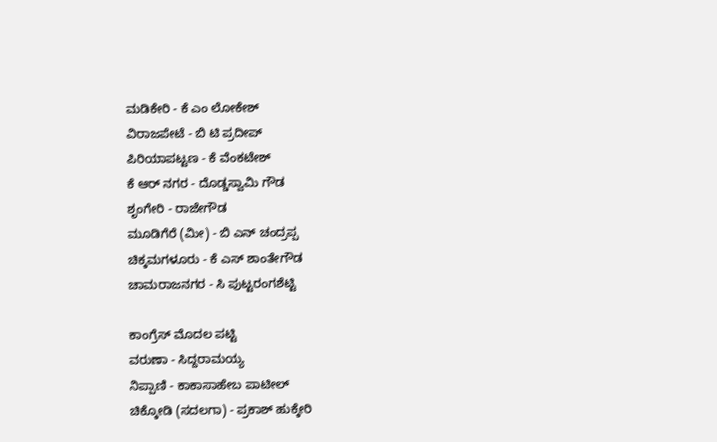ಮಡಿಕೇರಿ - ಕೆ ಎಂ ಲೋಕೇಶ್
ವಿರಾಜಪೇಟೆ - ಬಿ ಟಿ ಪ್ರದೀಪ್
ಪಿರಿಯಾಪಟ್ಟಣ - ಕೆ ವೆಂಕಟೇಶ್
ಕೆ ಆರ್ ನಗರ - ದೊಡ್ಡಸ್ವಾಮಿ ಗೌಡ
ಶೃಂಗೇರಿ - ರಾಜೇಗೌಡ
ಮೂಡಿಗೆರೆ (ಮೀ) - ಬಿ ಎನ್ ಚಂದ್ರಪ್ಪ
ಚಿಕ್ಕಮಗಳೂರು - ಕೆ ಎಸ್ ಶಾಂತೇಗೌಡ
ಚಾಮರಾಜನಗರ - ಸಿ ಪುಟ್ಟರಂಗಶೆಟ್ಟಿ

ಕಾಂಗ್ರೆಸ್ ಮೊದಲ ಪಟ್ಟಿ
ವರುಣಾ - ಸಿದ್ದರಾಮಯ್ಯ
ನಿಪ್ಪಾಣಿ - ಕಾಕಾಸಾಹೇಬ ಪಾಟೀಲ್
ಚಿಕ್ಕೋಡಿ (ಸದಲಗಾ) - ಪ್ರಕಾಶ್ ಹುಕ್ಕೇರಿ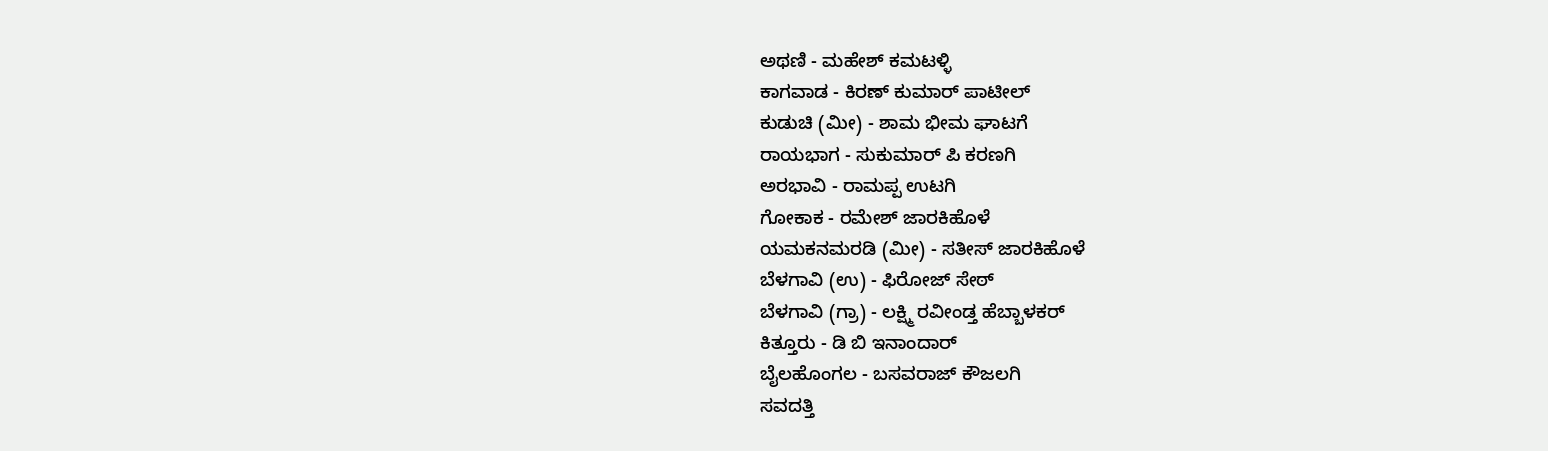ಅಥಣಿ - ಮಹೇಶ್ ಕಮಟಳ್ಳಿ
ಕಾಗವಾಡ - ಕಿರಣ್ ಕುಮಾರ್ ಪಾಟೀಲ್
ಕುಡುಚಿ (ಮೀ) - ಶಾಮ ಭೀಮ ಘಾಟಗೆ
ರಾಯಭಾಗ - ಸುಕುಮಾರ್ ಪಿ ಕರಣಗಿ
ಅರಭಾವಿ - ರಾಮಪ್ಪ ಉಟಗಿ
ಗೋಕಾಕ - ರಮೇಶ್ ಜಾರಕಿಹೊಳೆ
ಯಮಕನಮರಡಿ (ಮೀ) - ಸತೀಸ್ ಜಾರಕಿಹೊಳೆ
ಬೆಳಗಾವಿ (ಉ) - ಫಿರೋಜ್ ಸೇಠ್
ಬೆಳಗಾವಿ (ಗ್ರಾ) - ಲಕ್ಷ್ಮಿ ರವೀಂಡ್ತ ಹೆಬ್ಬಾಳಕರ್
ಕಿತ್ತೂರು - ಡಿ ಬಿ ಇನಾಂದಾರ್
ಬೈಲಹೊಂಗಲ - ಬಸವರಾಜ್ ಕೌಜಲಗಿ
ಸವದತ್ತಿ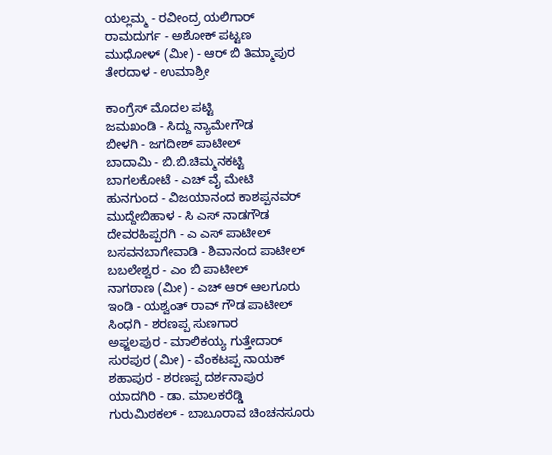ಯಲ್ಲಮ್ಮ - ರವೀಂದ್ರ ಯಲಿಗಾರ್
ರಾಮದುರ್ಗ - ಅಶೋಕ್ ಪಟ್ಟಣ
ಮುಧೋಳ್ (ಮೀ) - ಆರ್ ಬಿ ತಿಮ್ಮಾಪುರ
ತೇರದಾಳ - ಉಮಾಶ್ರೀ

ಕಾಂಗ್ರೆಸ್ ಮೊದಲ ಪಟ್ಟಿ
ಜಮಖಂಡಿ - ಸಿದ್ದು ನ್ಯಾಮೇಗೌಡ
ಬೀಳಗಿ - ಜಗದೀಶ್ ಪಾಟೀಲ್
ಬಾದಾಮಿ - ಬಿ.ಬಿ.ಚಿಮ್ಮನಕಟ್ಟಿ
ಬಾಗಲಕೋಟೆ - ಎಚ್ ವೈ ಮೇಟಿ
ಹುನಗುಂದ - ವಿಜಯಾನಂದ ಕಾಶಪ್ಪನವರ್
ಮುದ್ದೇಬಿಹಾಳ - ಸಿ ಎಸ್ ನಾಡಗೌಡ
ದೇವರಹಿಪ್ಪರಗಿ - ಎ ಎಸ್ ಪಾಟೀಲ್
ಬಸವನಬಾಗೇವಾಡಿ - ಶಿವಾನಂದ ಪಾಟೀಲ್
ಬಬಲೇಶ್ವರ - ಎಂ ಬಿ ಪಾಟೀಲ್
ನಾಗಠಾಣ (ಮೀ) - ಎಚ್ ಆರ್ ಆಲಗೂರು
ಇಂಡಿ - ಯಶ್ವಂತ್ ರಾವ್ ಗೌಡ ಪಾಟೀಲ್
ಸಿಂಧಗಿ - ಶರಣಪ್ಪ ಸುಣಗಾರ
ಅಫ್ಜಲಪುರ - ಮಾಲಿಕಯ್ಯ ಗುತ್ತೇದಾರ್
ಸುರಪುರ (ಮೀ) - ವೆಂಕಟಪ್ಪ ನಾಯಕ್
ಶಹಾಪುರ - ಶರಣಪ್ಪ ದರ್ಶನಾಪುರ
ಯಾದಗಿರಿ - ಡಾ. ಮಾಲಕರೆಡ್ಡಿ
ಗುರುಮಿಠಕಲ್ - ಬಾಬೂರಾವ ಚಿಂಚನಸೂರು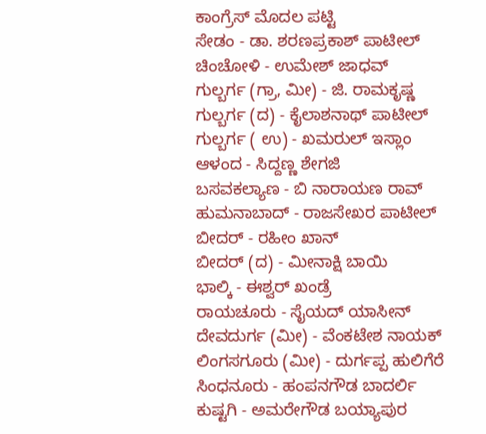ಕಾಂಗ್ರೆಸ್ ಮೊದಲ ಪಟ್ಟಿ
ಸೇಡಂ - ಡಾ. ಶರಣಪ್ರಕಾಶ್ ಪಾಟೀಲ್
ಚಿಂಚೋಳಿ - ಉಮೇಶ್ ಜಾಧವ್
ಗುಲ್ಬರ್ಗ (ಗ್ರಾ, ಮೀ) - ಜಿ. ರಾಮಕೃಷ್ಣ
ಗುಲ್ಬರ್ಗ (ದ) - ಕೈಲಾಶನಾಥ್ ಪಾಟೀಲ್
ಗುಲ್ಬರ್ಗ ( ಉ) - ಖಮರುಲ್ ಇಸ್ಲಾಂ
ಆಳಂದ - ಸಿದ್ದಣ್ಣ ಶೇಗಜಿ
ಬಸವಕಲ್ಯಾಣ - ಬಿ ನಾರಾಯಣ ರಾವ್
ಹುಮನಾಬಾದ್ - ರಾಜಸೇಖರ ಪಾಟೀಲ್
ಬೀದರ್ - ರಹೀಂ ಖಾನ್
ಬೀದರ್ (ದ) - ಮೀನಾಕ್ಷಿ ಬಾಯಿ
ಭಾಲ್ಕಿ - ಈಶ್ವರ್ ಖಂಡ್ರೆ
ರಾಯಚೂರು - ಸೈಯದ್ ಯಾಸೀನ್
ದೇವದುರ್ಗ (ಮೀ) - ವೆಂಕಟೇಶ ನಾಯಕ್
ಲಿಂಗಸಗೂರು (ಮೀ) - ದುರ್ಗಪ್ಪ ಹುಲಿಗೆರೆ
ಸಿಂಧನೂರು - ಹಂಪನಗೌಡ ಬಾದರ್ಲಿ
ಕುಷ್ಟಗಿ - ಅಮರೇಗೌಡ ಬಯ್ಯಾಪುರ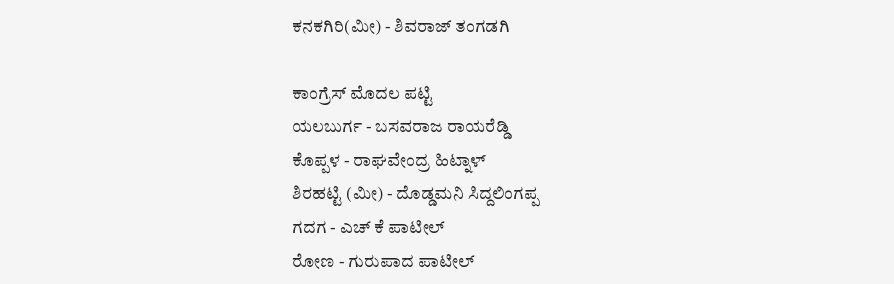ಕನಕಗಿರಿ(ಮೀ) - ಶಿವರಾಜ್ ತಂಗಡಗಿ

ಕಾಂಗ್ರೆಸ್ ಮೊದಲ ಪಟ್ಟಿ
ಯಲಬುರ್ಗ - ಬಸವರಾಜ ರಾಯರೆಡ್ಡಿ
ಕೊಪ್ಪಳ - ರಾಘವೇಂದ್ರ ಹಿಟ್ನಾಳ್
ಶಿರಹಟ್ಟಿ (ಮೀ) - ದೊಡ್ಡಮನಿ ಸಿದ್ದಲಿಂಗಪ್ಪ
ಗದಗ - ಎಚ್ ಕೆ ಪಾಟೀಲ್
ರೋಣ - ಗುರುಪಾದ ಪಾಟೀಲ್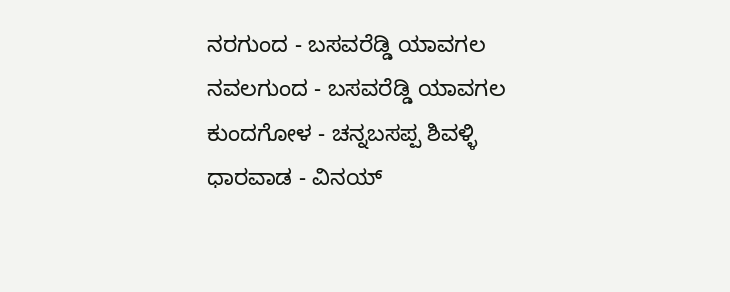ನರಗುಂದ - ಬಸವರೆಡ್ಡಿ ಯಾವಗಲ
ನವಲಗುಂದ - ಬಸವರೆಡ್ಡಿ ಯಾವಗಲ
ಕುಂದಗೋಳ - ಚನ್ನಬಸಪ್ಪ ಶಿವಳ್ಳಿ
ಧಾರವಾಡ - ವಿನಯ್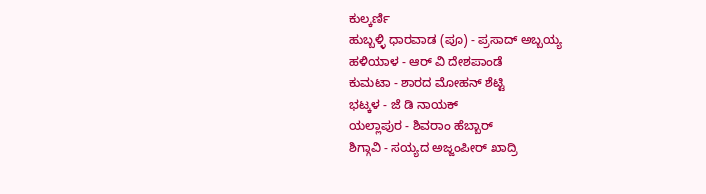ಕುಲ್ಕರ್ಣಿ
ಹುಬ್ಬಳ್ಳಿ ಧಾರವಾಡ (ಪೂ) - ಪ್ರಸಾದ್ ಅಬ್ಬಯ್ಯ
ಹಳಿಯಾಳ - ಆರ್ ವಿ ದೇಶಪಾಂಡೆ
ಕುಮಟಾ - ಶಾರದ ಮೋಹನ್ ಶೆಟ್ಟಿ
ಭಟ್ಕಳ - ಜೆ ಡಿ ನಾಯಕ್
ಯಲ್ಲಾಪುರ - ಶಿವರಾಂ ಹೆಬ್ಬಾರ್
ಶಿಗ್ಗಾವಿ - ಸಯ್ಯದ ಅಜ್ಜಂಪೀರ್ ಖಾದ್ರಿ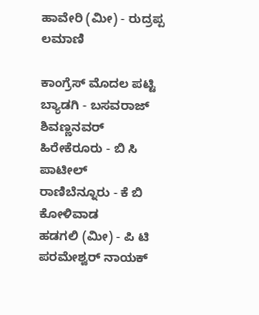ಹಾವೇರಿ (ಮೀ) - ರುದ್ರಪ್ಪ ಲಮಾಣಿ

ಕಾಂಗ್ರೆಸ್ ಮೊದಲ ಪಟ್ಟಿ
ಬ್ಯಾಡಗಿ - ಬಸವರಾಜ್ ಶಿವಣ್ಣನವರ್
ಹಿರೇಕೆರೂರು - ಬಿ ಸಿ ಪಾಟೀಲ್
ರಾಣಿಬೆನ್ನೂರು - ಕೆ ಬಿ ಕೋಳಿವಾಡ
ಹಡಗಲಿ (ಮೀ) - ಪಿ ಟಿ ಪರಮೇಶ್ವರ್ ನಾಯಕ್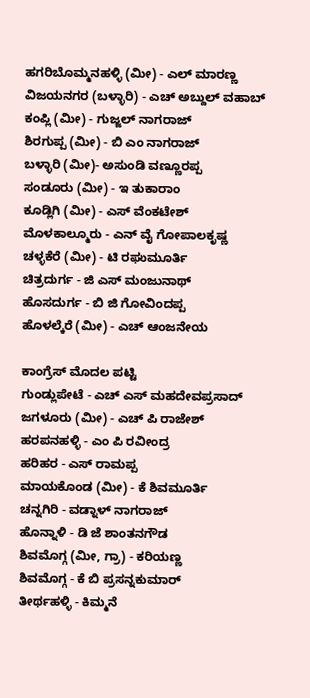ಹಗರಿಬೊಮ್ಮನಹಳ್ಳಿ (ಮೀ) - ಎಲ್ ಮಾರಣ್ಣ
ವಿಜಯನಗರ (ಬಳ್ಳಾರಿ) - ಎಚ್ ಅಬ್ದುಲ್ ವಹಾಬ್
ಕಂಪ್ಲಿ (ಮೀ) - ಗುಜ್ಜಲ್ ನಾಗರಾಜ್
ಶಿರಗುಪ್ಪ (ಮೀ) - ಬಿ ಎಂ ನಾಗರಾಜ್
ಬಳ್ಳಾರಿ (ಮೀ)- ಅಸುಂಡಿ ವಣ್ಣೂರಪ್ಪ
ಸಂಡೂರು (ಮೀ) - ಇ ತುಕಾರಾಂ
ಕೂಡ್ಲಿಗಿ (ಮೀ) - ಎಸ್ ವೆಂಕಟೇಶ್
ಮೊಳಕಾಲ್ಮೂರು - ಎನ್ ವೈ ಗೋಪಾಲಕೃಷ್ಣ
ಚಳ್ಳಕೆರೆ (ಮೀ) - ಟಿ ರಘುಮೂರ್ತಿ
ಚಿತ್ರದುರ್ಗ - ಜಿ ಎಸ್ ಮಂಜುನಾಥ್
ಹೊಸದುರ್ಗ - ಬಿ ಜಿ ಗೋವಿಂದಪ್ಪ
ಹೊಳಲ್ಕೆರೆ (ಮೀ) - ಎಚ್ ಆಂಜನೇಯ

ಕಾಂಗ್ರೆಸ್ ಮೊದಲ ಪಟ್ಟಿ
ಗುಂಡ್ಲುಪೇಟೆ - ಎಚ್ ಎಸ್ ಮಹದೇವಪ್ರಸಾದ್
ಜಗಳೂರು (ಮೀ) - ಎಚ್ ಪಿ ರಾಜೇಶ್
ಹರಪನಹಳ್ಳಿ - ಎಂ ಪಿ ರವೀಂದ್ರ
ಹರಿಹರ - ಎಸ್ ರಾಮಪ್ಪ
ಮಾಯಕೊಂಡ (ಮೀ) - ಕೆ ಶಿವಮೂರ್ತಿ
ಚನ್ನಗಿರಿ - ವಡ್ನಾಳ್ ನಾಗರಾಜ್
ಹೊನ್ನಾಳಿ - ಡಿ ಜೆ ಶಾಂತನಗೌಡ
ಶಿವಮೊಗ್ಗ (ಮೀ, ಗ್ರಾ) - ಕರಿಯಣ್ಣ
ಶಿವಮೊಗ್ಗ - ಕೆ ಬಿ ಪ್ರಸನ್ನಕುಮಾರ್
ತೀರ್ಥಹಳ್ಳಿ - ಕಿಮ್ಮನೆ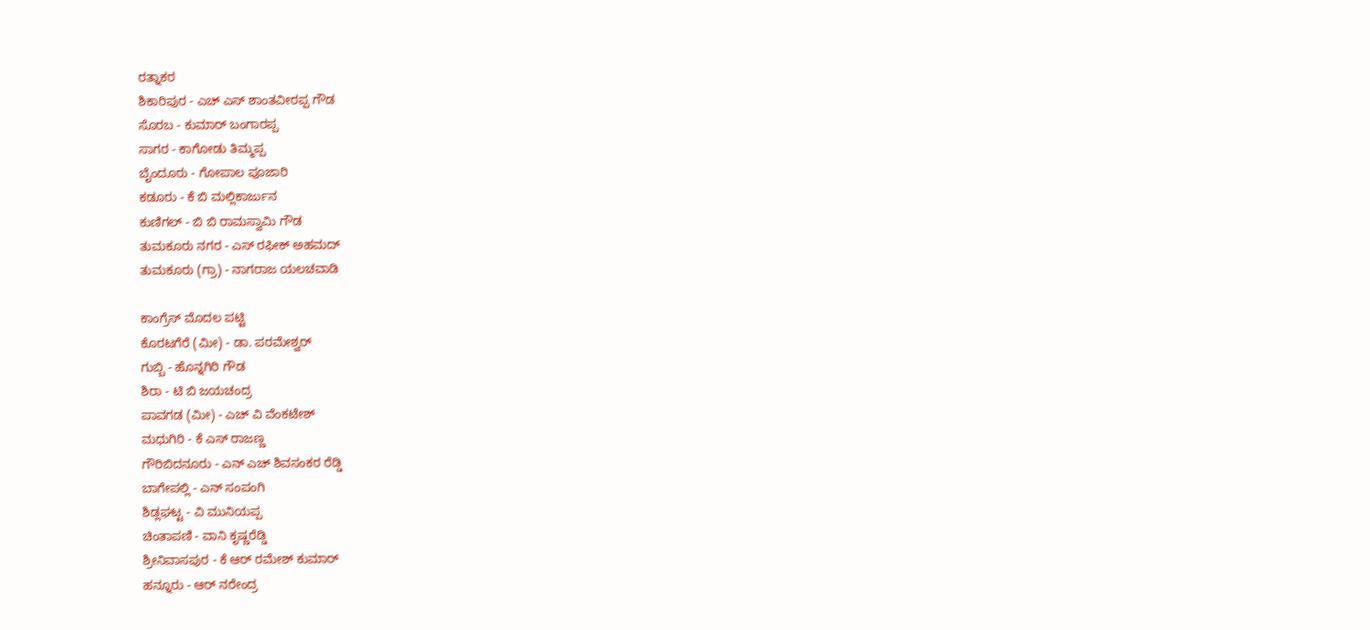ರತ್ನಾಕರ
ಶಿಕಾರಿಪುರ - ಎಚ್ ಎಸ್ ಶಾಂತವೀರಪ್ಪ ಗೌಡ
ಸೊರಬ - ಕುಮಾರ್ ಬಂಗಾರಪ್ಪ
ಸಾಗರ - ಕಾಗೋಡು ತಿಮ್ಮಪ್ಪ
ಬೈಂದೂರು - ಗೋಪಾಲ ಪೂಜಾರಿ
ಕಡೂರು - ಕೆ ಬಿ ಮಲ್ಲಿಕಾರ್ಜುನ
ಕುಣಿಗಲ್ - ಬಿ ಬಿ ರಾಮಸ್ವಾಮಿ ಗೌಡ
ತುಮಕೂರು ನಗರ - ಎಸ್ ರಫೀಕ್ ಅಹಮದ್
ತುಮಕೂರು (ಗ್ರಾ) - ನಾಗರಾಜ ಯಲಚವಾಡಿ

ಕಾಂಗ್ರೆಸ್ ಮೊದಲ ಪಟ್ಟಿ
ಕೊರಟಗೆರೆ (ಮೀ) - ಡಾ. ಪರಮೇಶ್ವರ್
ಗುಬ್ಬಿ - ಹೊನ್ನಗಿರಿ ಗೌಡ
ಶಿರಾ - ಟಿ ಬಿ ಜಯಚಂದ್ರ
ಪಾವಗಡ (ಮೀ) - ಎಚ್ ವಿ ವೆಂಕಟೇಶ್
ಮಧುಗಿರಿ - ಕೆ ಎಸ್ ರಾಜಣ್ಣ
ಗೌರಿಬಿದನೂರು - ಎನ್ ಎಚ್ ಶಿವಸಂಕರ ರೆಡ್ಡಿ
ಬಾಗೇಪಲ್ಲಿ - ಎನ್ ಸಂಪಂಗಿ
ಶಿಡ್ಲಘಟ್ಟ - ವಿ ಮುನಿಯಪ್ಪ
ಚಿಂತಾಪಣಿ - ವಾನಿ ಕೃಷ್ಣರೆಡ್ಡಿ
ಶ್ರೀನಿವಾಸಪುರ - ಕೆ ಆರ್ ರಮೇಶ್ ಕುಮಾರ್
ಹನ್ನೂರು - ಆರ್ ನರೇಂದ್ರ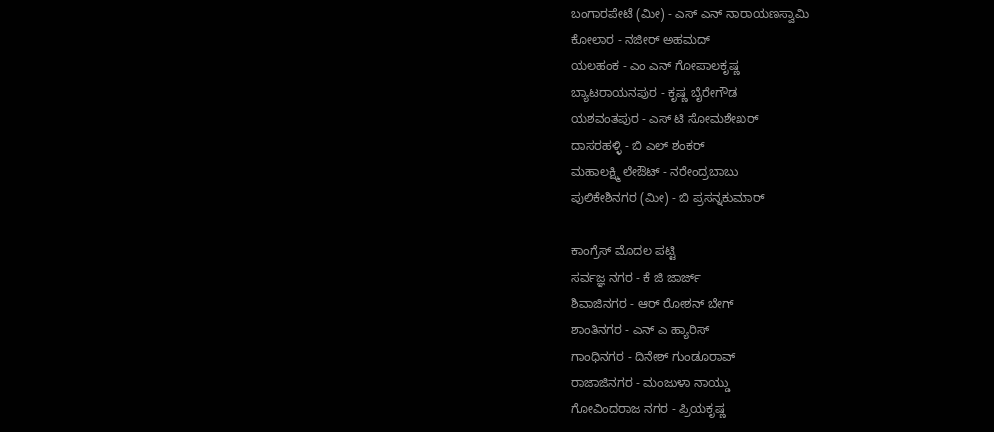ಬಂಗಾರಪೇಟೆ (ಮೀ) - ಎಸ್ ಎನ್ ನಾರಾಯಣಸ್ವಾಮಿ
ಕೋಲಾರ - ನಜೀರ್ ಅಹಮದ್
ಯಲಹಂಕ - ಎಂ ಎನ್ ಗೋಪಾಲಕೃಷ್ಣ
ಬ್ಯಾಟರಾಯನಪುರ - ಕೃಷ್ಣ ಬೈರೇಗೌಡ
ಯಶವಂತಪುರ - ಎಸ್ ಟಿ ಸೋಮಶೇಖರ್
ದಾಸರಹಳ್ಳಿ - ಬಿ ಎಲ್ ಶಂಕರ್
ಮಹಾಲಕ್ಷ್ಮಿ ಲೇಔಟ್ - ನರೇಂದ್ರಬಾಬು
ಪುಲಿಕೇಶಿನಗರ (ಮೀ) - ಬಿ ಪ್ರಸನ್ನಕುಮಾರ್

ಕಾಂಗ್ರೆಸ್ ಮೊದಲ ಪಟ್ಟಿ
ಸರ್ವಜ್ಞ ನಗರ - ಕೆ ಜಿ ಜಾರ್ಜ್
ಶಿವಾಜಿನಗರ - ಆರ್ ರೋಶನ್ ಬೇಗ್
ಶಾಂತಿನಗರ - ಎನ್ ಎ ಹ್ಯಾರಿಸ್
ಗಾಂಧಿನಗರ - ದಿನೇಶ್ ಗುಂಡೂರಾವ್
ರಾಜಾಜಿನಗರ - ಮಂಜುಳಾ ನಾಯ್ಡು
ಗೋವಿಂದರಾಜ ನಗರ - ಪ್ರಿಯಕೃಷ್ಣ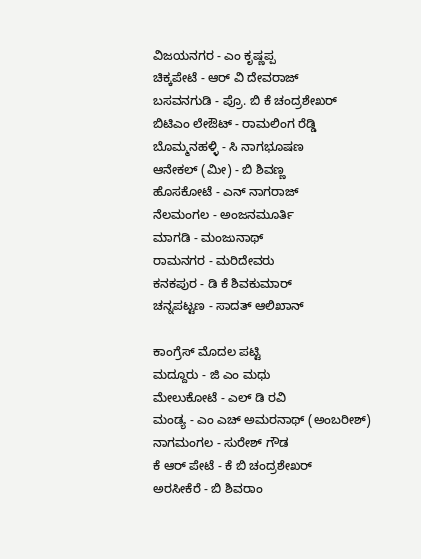ವಿಜಯನಗರ - ಎಂ ಕೃಷ್ಣಪ್ಪ
ಚಿಕ್ಕಪೇಟೆ - ಆರ್ ವಿ ದೇವರಾಜ್
ಬಸವನಗುಡಿ - ಪ್ರೊ. ಬಿ ಕೆ ಚಂದ್ರಶೇಖರ್
ಬಿಟಿಎಂ ಲೇಔಟ್ - ರಾಮಲಿಂಗ ರೆಡ್ಡಿ
ಬೊಮ್ಮನಹಳ್ಳಿ - ಸಿ ನಾಗಭೂಷಣ
ಆನೇಕಲ್ (ಮೀ) - ಬಿ ಶಿವಣ್ಣ
ಹೊಸಕೋಟೆ - ಎನ್ ನಾಗರಾಜ್
ನೆಲಮಂಗಲ - ಅಂಜನಮೂರ್ತಿ
ಮಾಗಡಿ - ಮಂಜುನಾಥ್
ರಾಮನಗರ - ಮರಿದೇವರು
ಕನಕಪುರ - ಡಿ ಕೆ ಶಿವಕುಮಾರ್
ಚನ್ನಪಟ್ಟಣ - ಸಾದತ್ ಆಲಿಖಾನ್

ಕಾಂಗ್ರೆಸ್ ಮೊದಲ ಪಟ್ಟಿ
ಮದ್ದೂರು - ಜಿ ಎಂ ಮಧು
ಮೇಲುಕೋಟೆ - ಎಲ್ ಡಿ ರವಿ
ಮಂಡ್ಯ - ಎಂ ಎಚ್ ಅಮರನಾಥ್ (ಅಂಬರೀಶ್)
ನಾಗಮಂಗಲ - ಸುರೇಶ್ ಗೌಡ
ಕೆ ಆರ್ ಪೇಟೆ - ಕೆ ಬಿ ಚಂದ್ರಶೇಖರ್
ಅರಸೀಕೆರೆ - ಬಿ ಶಿವರಾಂ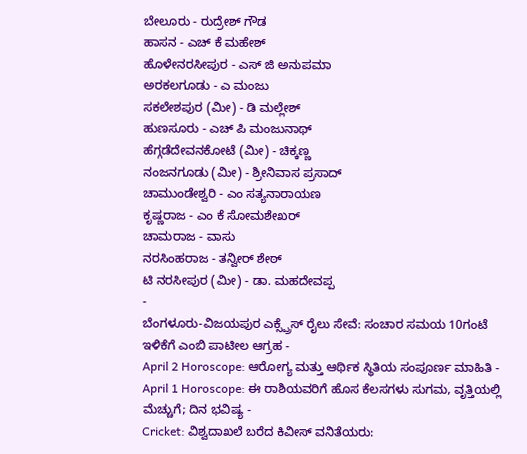ಬೇಲೂರು - ರುದ್ರೇಶ್ ಗೌಡ
ಹಾಸನ - ಎಚ್ ಕೆ ಮಹೇಶ್
ಹೊಳೇನರಸೀಪುರ - ಎಸ್ ಜಿ ಅನುಪಮಾ
ಅರಕಲಗೂಡು - ಎ ಮಂಜು
ಸಕಲೇಶಪುರ (ಮೀ) - ಡಿ ಮಲ್ಲೇಶ್
ಹುಣಸೂರು - ಎಚ್ ಪಿ ಮಂಜುನಾಥ್
ಹೆಗ್ಗಡೆದೇವನಕೋಟೆ (ಮೀ) - ಚಿಕ್ಕಣ್ಣ
ನಂಜನಗೂಡು (ಮೀ) - ಶ್ರೀನಿವಾಸ ಪ್ರಸಾದ್
ಚಾಮುಂಡೇಶ್ವರಿ - ಎಂ ಸತ್ಯನಾರಾಯಣ
ಕೃಷ್ಣರಾಜ - ಎಂ ಕೆ ಸೋಮಶೇಖರ್
ಚಾಮರಾಜ - ವಾಸು
ನರಸಿಂಹರಾಜ - ತನ್ವೀರ್ ಶೇಠ್
ಟಿ ನರಸೀಪುರ (ಮೀ) - ಡಾ. ಮಹದೇವಪ್ಪ
-
ಬೆಂಗಳೂರು-ವಿಜಯಪುರ ಎಕ್ಸ್ಪ್ರೆಸ್ ರೈಲು ಸೇವೆ: ಸಂಚಾರ ಸಮಯ 10ಗಂಟೆ ಇಳಿಕೆಗೆ ಎಂಬಿ ಪಾಟೀಲ ಆಗ್ರಹ -
April 2 Horoscope: ಆರೋಗ್ಯ ಮತ್ತು ಆರ್ಥಿಕ ಸ್ಥಿತಿಯ ಸಂಪೂರ್ಣ ಮಾಹಿತಿ -
April 1 Horoscope: ಈ ರಾಶಿಯವರಿಗೆ ಹೊಸ ಕೆಲಸಗಳು ಸುಗಮ, ವೃತ್ತಿಯಲ್ಲಿ ಮೆಚ್ಚುಗೆ; ದಿನ ಭವಿಷ್ಯ -
Cricket: ವಿಶ್ವದಾಖಲೆ ಬರೆದ ಕಿವೀಸ್ ವನಿತೆಯರು: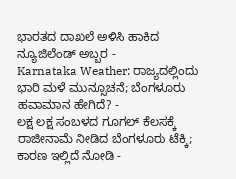ಭಾರತದ ದಾಖಲೆ ಅಳಿಸಿ ಹಾಕಿದ ನ್ಯೂಜಿಲೆಂಡ್ ಅಬ್ಬರ -
Karnataka Weather: ರಾಜ್ಯದಲ್ಲಿಂದು ಭಾರಿ ಮಳೆ ಮುನ್ಸೂಚನೆ; ಬೆಂಗಳೂರು ಹವಾಮಾನ ಹೇಗಿದೆ? -
ಲಕ್ಷ ಲಕ್ಷ ಸಂಬಳದ ಗೂಗಲ್ ಕೆಲಸಕ್ಕೆ ರಾಜೀನಾಮೆ ನೀಡಿದ ಬೆಂಗಳೂರು ಟೆಕ್ಕಿ; ಕಾರಣ ಇಲ್ಲಿದೆ ನೋಡಿ -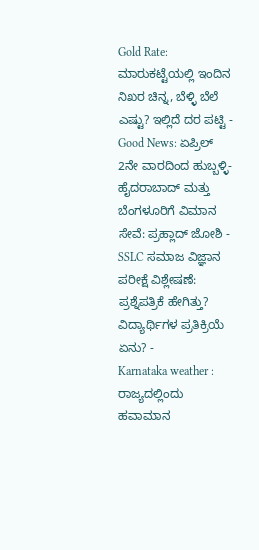Gold Rate: ಮಾರುಕಟ್ಟೆಯಲ್ಲಿ ಇಂದಿನ ನಿಖರ ಚಿನ್ನ, ಬೆಳ್ಳಿ ಬೆಲೆ ಎಷ್ಟು? ಇಲ್ಲಿದೆ ದರ ಪಟ್ಟಿ -
Good News: ಏಪ್ರಿಲ್ 2ನೇ ವಾರದಿಂದ ಹುಬ್ಬಳ್ಳಿ-ಹೈದರಾಬಾದ್ ಮತ್ತು ಬೆಂಗಳೂರಿಗೆ ವಿಮಾನ ಸೇವೆ: ಪ್ರಹ್ಲಾದ್ ಜೋಶಿ -
SSLC ಸಮಾಜ ವಿಜ್ಞಾನ ಪರೀಕ್ಷೆ ವಿಶ್ಲೇಷಣೆ: ಪ್ರಶ್ನೆಪತ್ರಿಕೆ ಹೇಗಿತ್ತು? ವಿದ್ಯಾರ್ಥಿಗಳ ಪ್ರತಿಕ್ರಿಯೆ ಏನು? -
Karnataka weather : ರಾಜ್ಯದಲ್ಲಿಂದು ಹವಾಮಾನ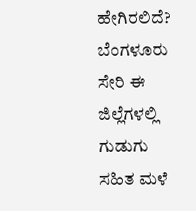ಹೇಗಿರಲಿದೆ? ಬೆಂಗಳೂರು ಸೇರಿ ಈ ಜಿಲ್ಲೆಗಳಲ್ಲಿ ಗುಡುಗು ಸಹಿತ ಮಳೆ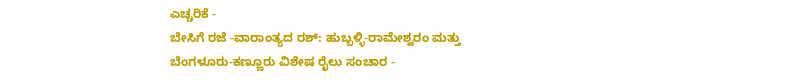ಎಚ್ಚರಿಕೆ -
ಬೇಸಿಗೆ ರಜೆ -ವಾರಾಂತ್ಯದ ರಶ್: ಹುಬ್ಬಳ್ಳಿ-ರಾಮೇಶ್ವರಂ ಮತ್ತು ಬೆಂಗಳೂರು-ಕಣ್ಣೂರು ವಿಶೇಷ ರೈಲು ಸಂಚಾರ -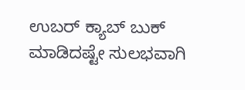ಉಬರ್ ಕ್ಯಾಬ್ ಬುಕ್ ಮಾಡಿದಷ್ಟೇ ಸುಲಭವಾಗಿ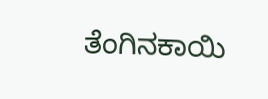ತೆಂಗಿನಕಾಯಿ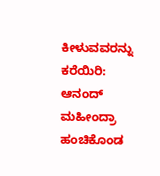ಕೀಳುವವರನ್ನು ಕರೆಯಿರಿ: ಆನಂದ್ ಮಹೀಂದ್ರಾ ಹಂಚಿಕೊಂಡ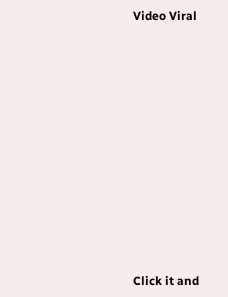Video Viral












Click it and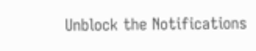Unblock the Notifications